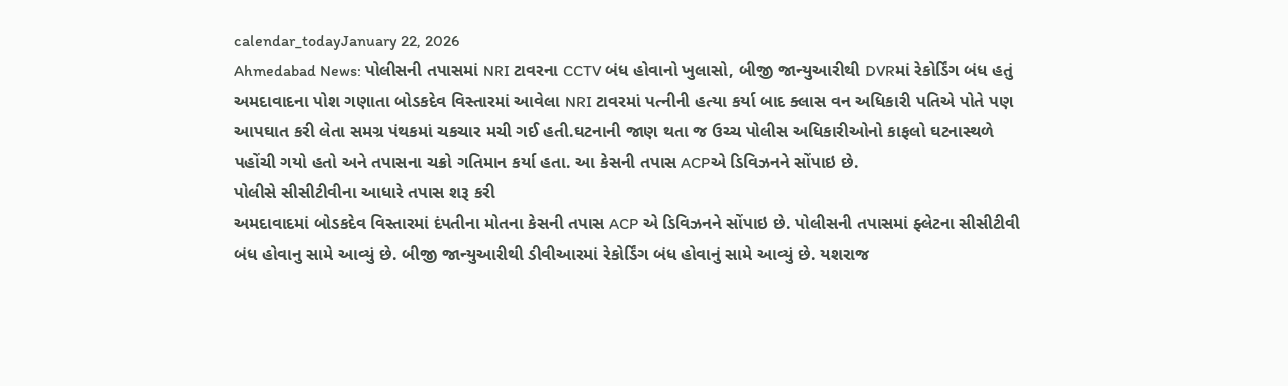calendar_todayJanuary 22, 2026
Ahmedabad News: પોલીસની તપાસમાં NRI ટાવરના CCTV બંધ હોવાનો ખુલાસો, બીજી જાન્યુઆરીથી DVRમાં રેકોર્ડિંગ બંધ હતું
અમદાવાદના પોશ ગણાતા બોડકદેવ વિસ્તારમાં આવેલા NRI ટાવરમાં પત્નીની હત્યા કર્યા બાદ ક્લાસ વન અધિકારી પતિએ પોતે પણ આપઘાત કરી લેતા સમગ્ર પંથકમાં ચકચાર મચી ગઈ હતી.ઘટનાની જાણ થતા જ ઉચ્ચ પોલીસ અધિકારીઓનો કાફલો ઘટનાસ્થળે પહોંચી ગયો હતો અને તપાસના ચક્રો ગતિમાન કર્યા હતા. આ કેસની તપાસ ACPએ ડિવિઝનને સોંપાઇ છે.
પોલીસે સીસીટીવીના આધારે તપાસ શરૂ કરી
અમદાવાદમાં બોડકદેવ વિસ્તારમાં દંપતીના મોતના કેસની તપાસ ACP એ ડિવિઝનને સોંપાઇ છે. પોલીસની તપાસમાં ફ્લેટના સીસીટીવી બંધ હોવાનુ સામે આવ્યું છે. બીજી જાન્યુઆરીથી ડીવીઆરમાં રેકોર્ડિંગ બંધ હોવાનું સામે આવ્યું છે. યશરાજ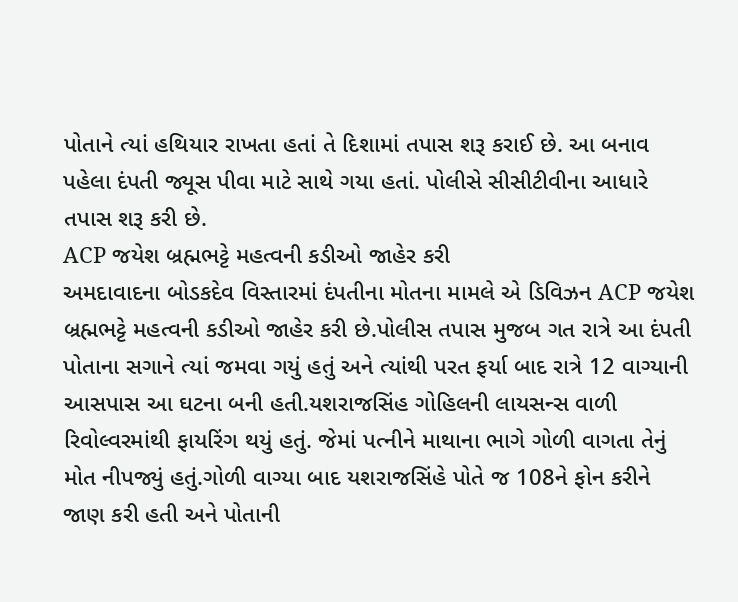પોતાને ત્યાં હથિયાર રાખતા હતાં તે દિશામાં તપાસ શરૂ કરાઈ છે. આ બનાવ પહેલા દંપતી જ્યૂસ પીવા માટે સાથે ગયા હતાં. પોલીસે સીસીટીવીના આધારે તપાસ શરૂ કરી છે.
ACP જયેશ બ્રહ્મભટ્ટે મહત્વની કડીઓ જાહેર કરી
અમદાવાદના બોડકદેવ વિસ્તારમાં દંપતીના મોતના મામલે એ ડિવિઝન ACP જયેશ બ્રહ્મભટ્ટે મહત્વની કડીઓ જાહેર કરી છે.પોલીસ તપાસ મુજબ ગત રાત્રે આ દંપતી પોતાના સગાને ત્યાં જમવા ગયું હતું અને ત્યાંથી પરત ફર્યા બાદ રાત્રે 12 વાગ્યાની આસપાસ આ ઘટના બની હતી.યશરાજસિંહ ગોહિલની લાયસન્સ વાળી રિવોલ્વરમાંથી ફાયરિંગ થયું હતું. જેમાં પત્નીને માથાના ભાગે ગોળી વાગતા તેનું મોત નીપજ્યું હતું.ગોળી વાગ્યા બાદ યશરાજસિંહે પોતે જ 108ને ફોન કરીને જાણ કરી હતી અને પોતાની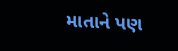માતાને પણ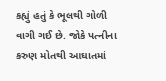કહ્યું હતું કે ભૂલથી ગોળી વાગી ગઈ છે. જોકે પત્નીના કરુણ મોતથી આઘાતમાં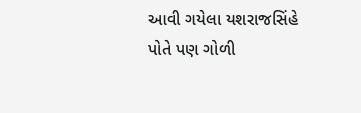આવી ગયેલા યશરાજસિંહે પોતે પણ ગોળી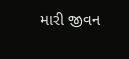મારી જીવન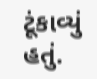ટૂંકાવ્યું હતું.